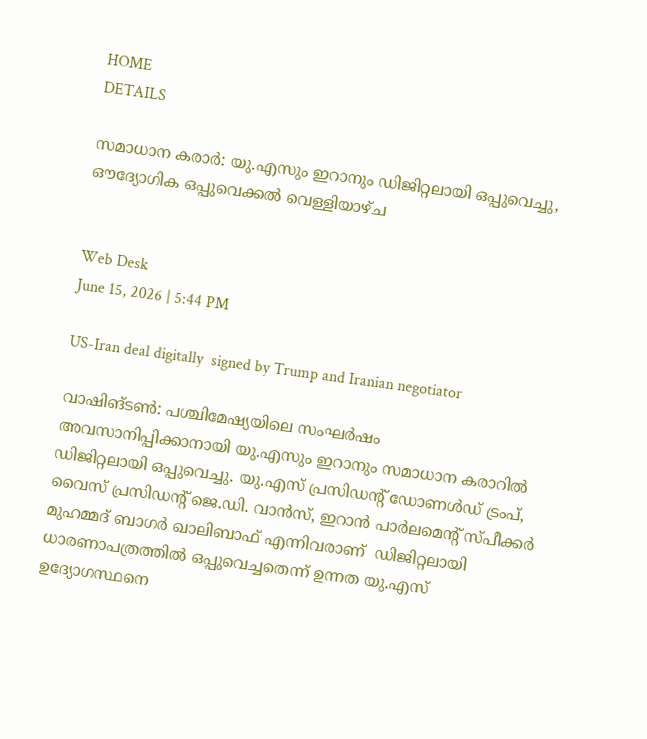HOME
DETAILS

സമാധാന കരാർ: യു.എസും ഇറാനും ഡിജിറ്റലായി ഒപ്പുവെച്ചു, ഔദ്യോഗിക ഒപ്പുവെക്കൽ വെള്ളിയാഴ്ച


Web Desk
June 15, 2026 | 5:44 PM

US-Iran deal digitally  signed by Trump and Iranian negotiator

വാഷിങ്ടൺ: പശ്ചിമേഷ്യയിലെ സംഘർഷം അവസാനിപ്പിക്കാനായി യു.എസും ഇറാനും സമാധാന കരാറിൽ ഡിജിറ്റലായി ഒപ്പുവെച്ചു. യു.എസ് പ്രസിഡന്റ് ഡോണൾഡ് ട്രംപ്, വൈസ് പ്രസിഡന്റ് ജെ.ഡി. വാൻസ്, ഇറാൻ പാർലമെന്റ് സ്പീക്കർ മുഹമ്മദ് ബാഗർ ഖാലിബാഫ് എന്നിവരാണ്  ഡിജിറ്റലായി ധാരണാപത്രത്തിൽ ഒപ്പുവെച്ചതെന്ന് ഉന്നത യു.എസ് ഉദ്യോഗസ്ഥനെ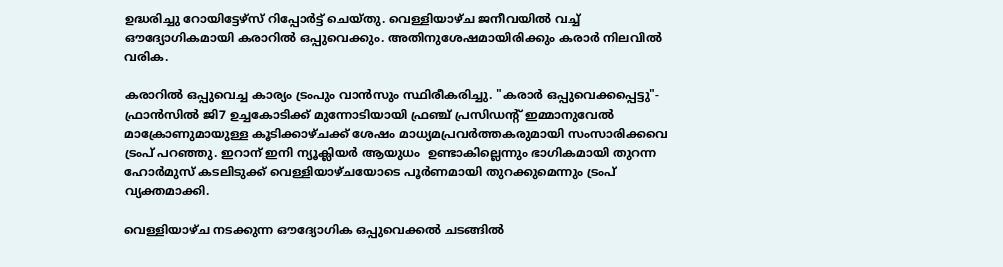ഉദ്ധരിച്ചു റോയിട്ടേഴ്സ് റിപ്പോർട്ട് ചെയ്തു. വെള്ളിയാഴ്ച ജനീവയിൽ വച്ച് ഔദ്യോഗികമായി കരാറിൽ ഒപ്പുവെക്കും. അതിനുശേഷമായിരിക്കും കരാർ നിലവിൽ വരിക.

കരാറിൽ ഒപ്പുവെച്ച കാര്യം ട്രംപും വാൻസും സ്ഥിരീകരിച്ചു. "കരാർ ഒപ്പുവെക്കപ്പെട്ടു"- ഫ്രാൻ‌സിൽ ജി7 ഉച്ചകോടിക്ക് മുന്നോടിയായി ഫ്രഞ്ച് പ്രസിഡന്റ് ഇമ്മാനുവേൽ മാക്രോണുമായുള്ള കൂടിക്കാഴ്ചക്ക് ശേഷം മാധ്യമപ്രവർത്തകരുമായി സംസാരിക്കവെ ട്രംപ് പറഞ്ഞു. ഇറാന് ഇനി ന്യൂക്ലിയർ ആയുധം  ഉണ്ടാകില്ലെന്നും ഭാഗികമായി തുറന്ന ഹോർമുസ് കടലിടുക്ക് വെള്ളിയാഴ്ചയോടെ പൂർണമായി തുറക്കുമെന്നും ട്രംപ് വ്യക്തമാക്കി.

വെള്ളിയാഴ്ച നടക്കുന്ന ഔദ്യോഗിക ഒപ്പുവെക്കൽ ചടങ്ങിൽ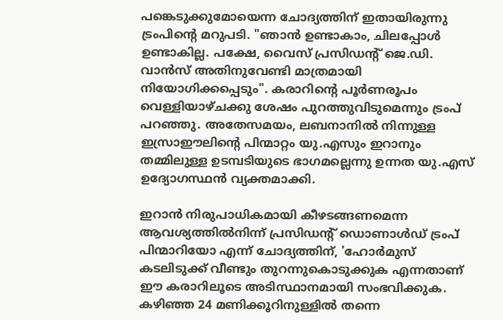പങ്കെടുക്കുമോയെന്ന ചോദ്യത്തിന് ഇതായിരുന്നു ട്രംപിന്റെ മറുപടി. "ഞാൻ ഉണ്ടാകാം, ചിലപ്പോൾ ഉണ്ടാകില്ല. പക്ഷേ, വൈസ് പ്രസിഡന്റ് ജെ.ഡി. വാൻസ് അതിനുവേണ്ടി മാത്രമായി നിയോഗിക്കപ്പെടും". കരാറിന്റെ പൂർണരൂപം വെള്ളിയാഴ്ചക്കു ശേഷം പുറത്തുവിടുമെന്നും ട്രംപ് പറഞ്ഞു. അതേസമയം, ലബനാനിൽ നിന്നുള്ള ഇസ്രാഈലിന്റെ പിന്മാറ്റം യു.എസും ഇറാനും തമ്മിലുള്ള ഉടമ്പടിയുടെ ഭാഗമല്ലെന്നു ഉന്നത യു.എസ് ഉദ്യോഗസ്ഥൻ വ്യക്തമാക്കി.

ഇറാൻ നിരുപാധികമായി കീഴടങ്ങണമെന്ന ആവശ്യത്തിൽനിന്ന് പ്രസിഡന്റ് ഡൊണാൾഡ് ട്രംപ് പിന്മാറിയോ എന്ന് ചോദ്യത്തിന്, 'ഹോർമുസ് കടലിടുക്ക് വീണ്ടും തുറന്നുകൊടുക്കുക എന്നതാണ് ഈ കരാറിലൂടെ അടിസ്ഥാനമായി സംഭവിക്കുക. കഴിഞ്ഞ 24 മണിക്കൂറിനുള്ളിൽ തന്നെ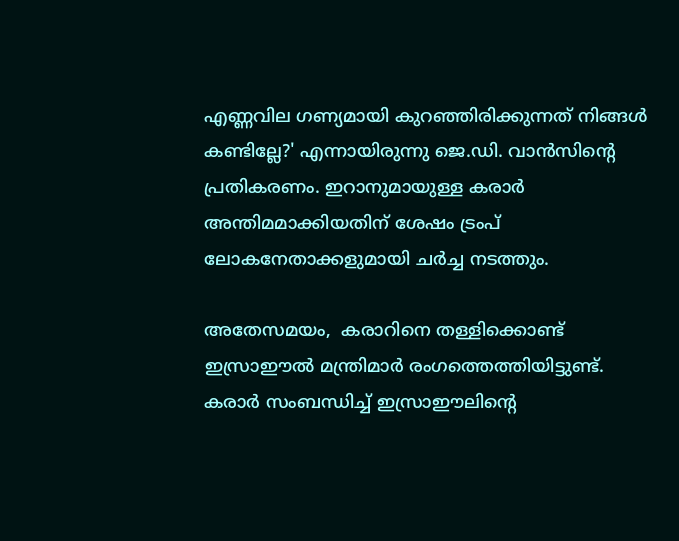എണ്ണവില ഗണ്യമായി കുറഞ്ഞിരിക്കുന്നത് നിങ്ങൾ കണ്ടില്ലേ?' എന്നായിരുന്നു ജെ.ഡി. വാൻസിന്റെ പ്രതികരണം. ഇറാനുമായുള്ള കരാർ അന്തിമമാക്കിയതിന് ശേഷം ട്രംപ് ലോകനേതാക്കളുമായി ചർച്ച നടത്തും.

അതേസമയം,  കരാറിനെ തള്ളിക്കൊണ്ട് ഇസ്രാഈൽ മന്ത്രിമാർ രംഗത്തെത്തിയിട്ടുണ്ട്. കരാർ സംബന്ധിച്ച് ഇസ്രാഈലിന്റെ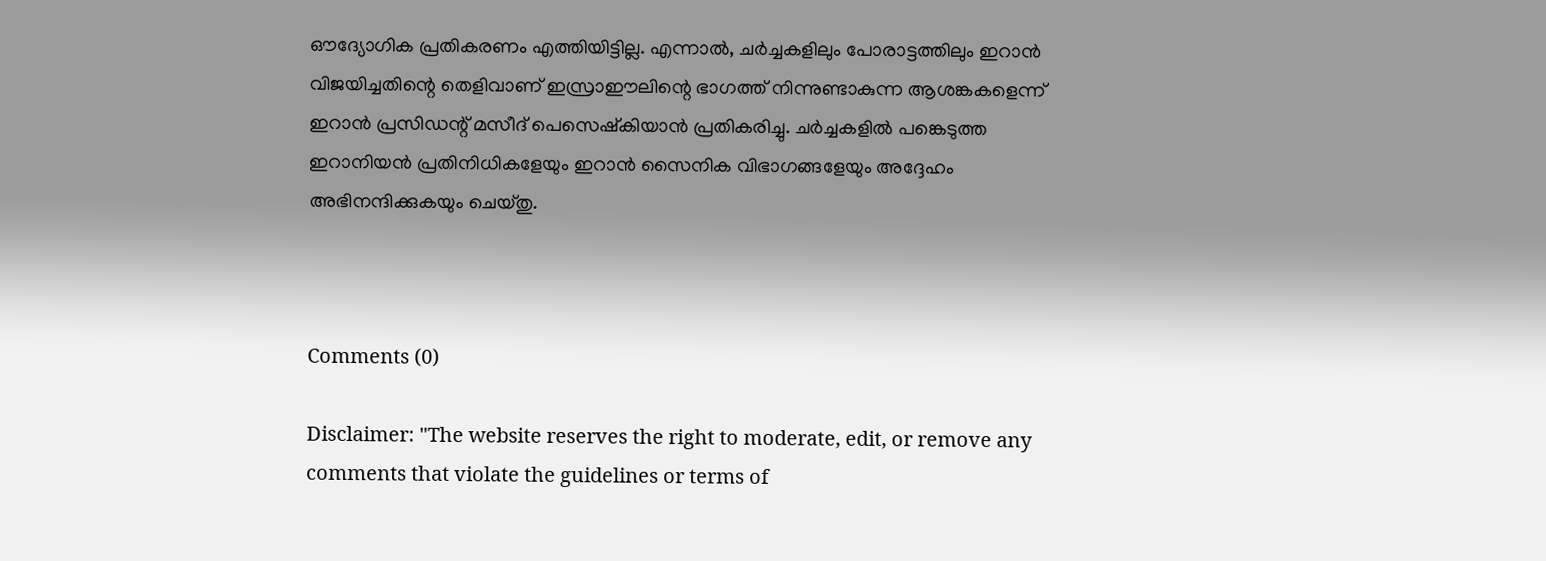ഔദ്യോഗിക പ്രതികരണം എത്തിയിട്ടില്ല. എന്നാൽ, ചർച്ചകളിലും പോരാട്ടത്തിലും ഇറാൻ വിജയിച്ചതിന്റെ തെളിവാണ് ഇസ്രാഈലിന്റെ ഭാഗത്ത് നിന്നുണ്ടാകുന്ന ആശങ്കകളെന്ന് ഇറാൻ പ്രസിഡന്റ് മസീദ് പെസെഷ്‌കിയാൻ പ്രതികരിച്ചു. ചർച്ചകളിൽ പങ്കെടുത്ത ഇറാനിയൻ പ്രതിനിധികളേയും ഇറാൻ സൈനിക വിഭാഗങ്ങളേയും അദ്ദേഹം അഭിനന്ദിക്കുകയും ചെയ്തു.



Comments (0)

Disclaimer: "The website reserves the right to moderate, edit, or remove any comments that violate the guidelines or terms of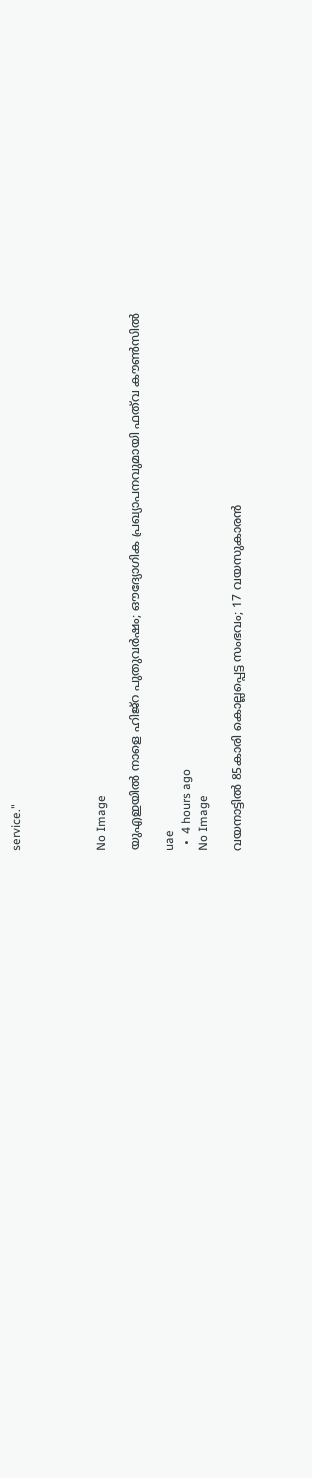service."




No Image

യുഎഇയിൽ നാളെ ഹിജ്റ പുതുവർഷം; ഔദ്യോഗിക പ്രഖ്യാപനവുമായി ഫത്‌വ കൗൺസിൽ

uae
  •  4 hours ago
No Image

വയനാട്ടില്‍ 85കാരി കൊല്ലപ്പെട്ട സംഭവം; 17 വയസുകാരന്‍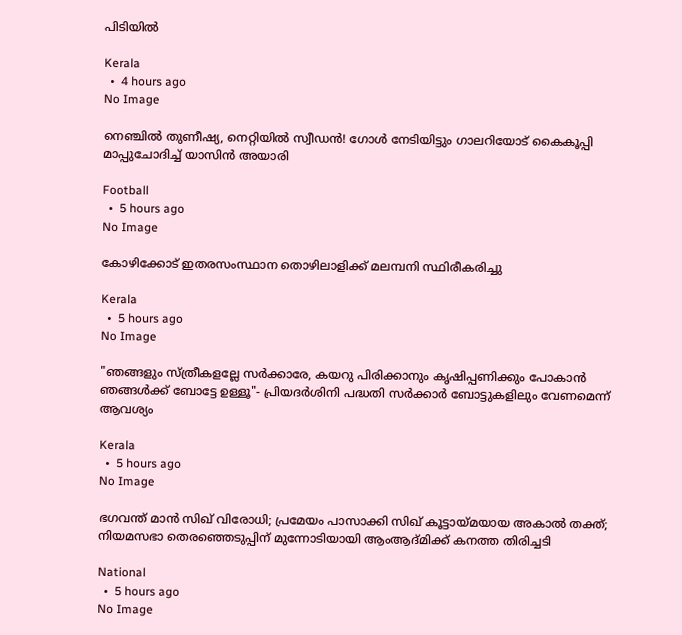പിടിയില്‍

Kerala
  •  4 hours ago
No Image

നെഞ്ചിൽ തുണീഷ്യ, നെറ്റിയിൽ സ്വീഡൻ! ഗോൾ നേടിയിട്ടും ഗാലറിയോട് കൈകൂപ്പി മാപ്പുചോദിച്ച് യാസിൻ അയാരി

Football
  •  5 hours ago
No Image

കോഴിക്കോട് ഇതരസംസ്ഥാന തൊഴിലാളിക്ക് മലമ്പനി സ്ഥിരീകരിച്ചു

Kerala
  •  5 hours ago
No Image

"ഞങ്ങളും സ്ത്രീകളല്ലേ സർക്കാരേ, കയറു പിരിക്കാനും കൃഷിപ്പണിക്കും പോകാൻ ഞങ്ങൾക്ക് ബോട്ടേ ഉള്ളൂ"- പ്രിയദർശിനി പദ്ധതി സർക്കാർ ബോട്ടുകളിലും വേണമെന്ന് ആവശ്യം

Kerala
  •  5 hours ago
No Image

ഭഗവന്ത് മാന്‍ സിഖ് വിരോധി; പ്രമേയം പാസാക്കി സിഖ് കൂട്ടായ്മയായ അകാല്‍ തക്ത്; നിയമസഭാ തെരഞ്ഞെടുപ്പിന് മുന്നോടിയായി ആംആദ്മിക്ക് കനത്ത തിരിച്ചടി

National
  •  5 hours ago
No Image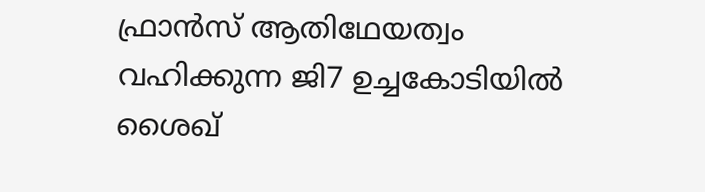ഫ്രാൻസ് ആതിഥേയത്വം വഹിക്കുന്ന ജി7 ഉച്ചകോടിയിൽ ശൈഖ്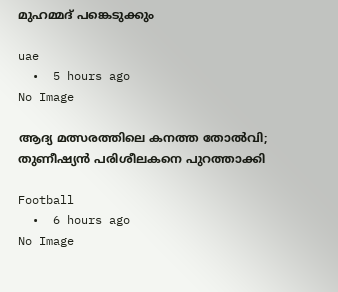മുഹമ്മദ് പങ്കെടുക്കും

uae
  •  5 hours ago
No Image

ആദ്യ മത്സരത്തിലെ കനത്ത തോൽവി; തുണീഷ്യൻ പരിശീലകനെ പുറത്താക്കി

Football
  •  6 hours ago
No Image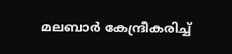മലബാർ കേന്ദ്രീകരിച്ച്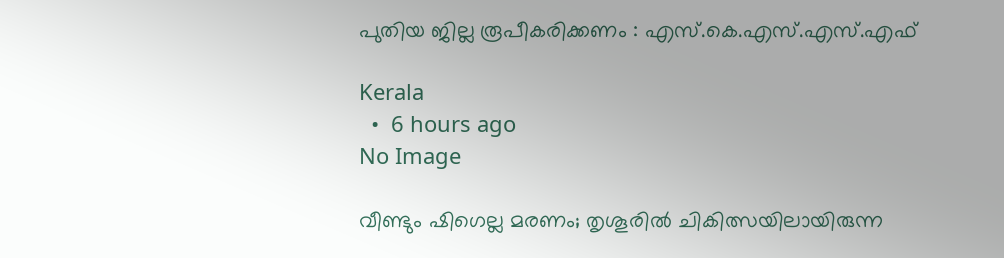പുതിയ ജില്ല രൂപീകരിക്കണം : എസ്.കെ.എസ്.എസ്.എഫ്

Kerala
  •  6 hours ago
No Image

വീണ്ടും ഷിഗെല്ല മരണം; തൃശൂരില്‍ ചികിത്സയിലായിരുന്ന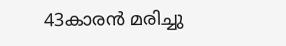43കാരന്‍ മരിച്ചു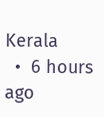Kerala
  •  6 hours ago